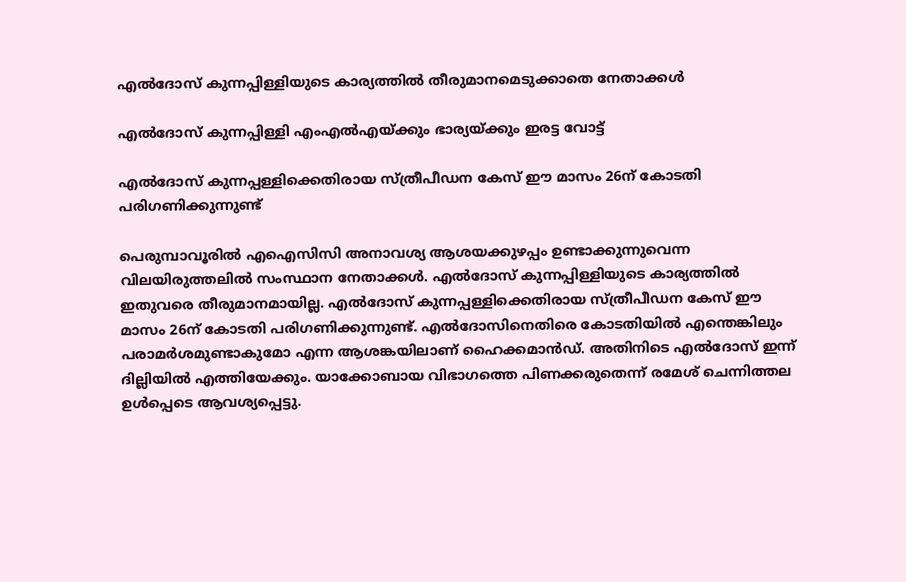എല്‍ദോസ് കുന്നപ്പിള്ളിയുടെ കാര്യത്തില്‍ തീരുമാനമെടുക്കാതെ നേതാക്കള്‍

എല്‍ദോസ് കുന്നപ്പിള്ളി എംഎല്‍എയ്ക്കും ഭാര്യയ്ക്കും ഇരട്ട വോട്ട്

എല്‍ദോസ് കുന്നപ്പള്ളിക്കെതിരായ സ്ത്രീപീഡന കേസ് ഈ മാസം 26ന് കോടതി പരിഗണിക്കുന്നുണ്ട്

പെരുമ്പാവൂരില്‍ എഐസിസി അനാവശ്യ ആശയക്കുഴപ്പം ഉണ്ടാക്കുന്നുവെന്ന വിലയിരുത്തലില്‍ സംസ്ഥാന നേതാക്കള്‍. എല്‍ദോസ് കുന്നപ്പിള്ളിയുടെ കാര്യത്തില്‍ ഇതുവരെ തീരുമാനമായില്ല. എല്‍ദോസ് കുന്നപ്പള്ളിക്കെതിരായ സ്ത്രീപീഡന കേസ് ഈ മാസം 26ന് കോടതി പരിഗണിക്കുന്നുണ്ട്. എല്‍ദോസിനെതിരെ കോടതിയില്‍ എന്തെങ്കിലും പരാമര്‍ശമുണ്ടാകുമോ എന്ന ആശങ്കയിലാണ് ഹൈക്കമാന്‍ഡ്. അതിനിടെ എല്‍ദോസ് ഇന്ന് ദില്ലിയില്‍ എത്തിയേക്കും. യാക്കോബായ വിഭാഗത്തെ പിണക്കരുതെന്ന് രമേശ് ചെന്നിത്തല ഉള്‍പ്പെടെ ആവശ്യപ്പെട്ടു.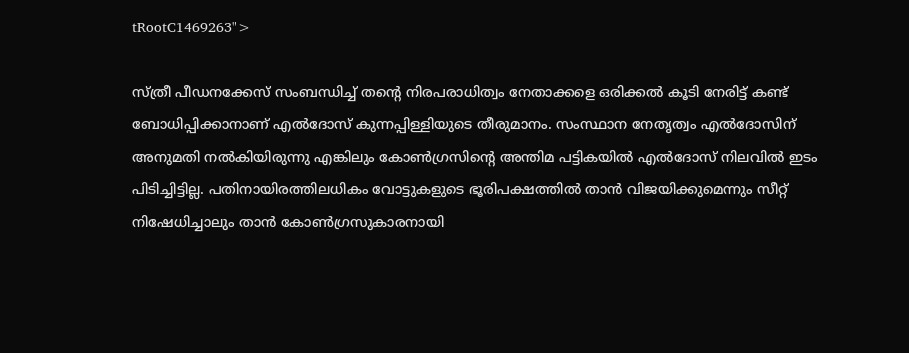tRootC1469263">

സ്ത്രീ പീഡനക്കേസ് സംബന്ധിച്ച് തന്റെ നിരപരാധിത്വം നേതാക്കളെ ഒരിക്കല്‍ കൂടി നേരിട്ട് കണ്ട് ബോധിപ്പിക്കാനാണ് എല്‍ദോസ് കുന്നപ്പിള്ളിയുടെ തീരുമാനം. സംസ്ഥാന നേതൃത്വം എല്‍ദോസിന് അനുമതി നല്‍കിയിരുന്നു എങ്കിലും കോണ്‍ഗ്രസിന്റെ അന്തിമ പട്ടികയില്‍ എല്‍ദോസ് നിലവില്‍ ഇടം പിടിച്ചിട്ടില്ല. പതിനായിരത്തിലധികം വോട്ടുകളുടെ ഭൂരിപക്ഷത്തില്‍ താന്‍ വിജയിക്കുമെന്നും സീറ്റ് നിഷേധിച്ചാലും താന്‍ കോണ്‍ഗ്രസുകാരനായി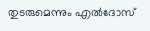തുടരുമെന്നും എല്‍ദോസ്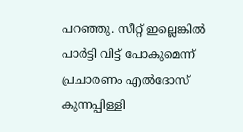പറഞ്ഞു. സീറ്റ് ഇല്ലെങ്കില്‍ പാര്‍ട്ടി വിട്ട് പോകുമെന്ന് പ്രചാരണം എല്‍ദോസ് കുന്നപ്പിള്ളി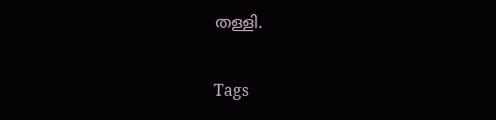തള്ളി.

Tags